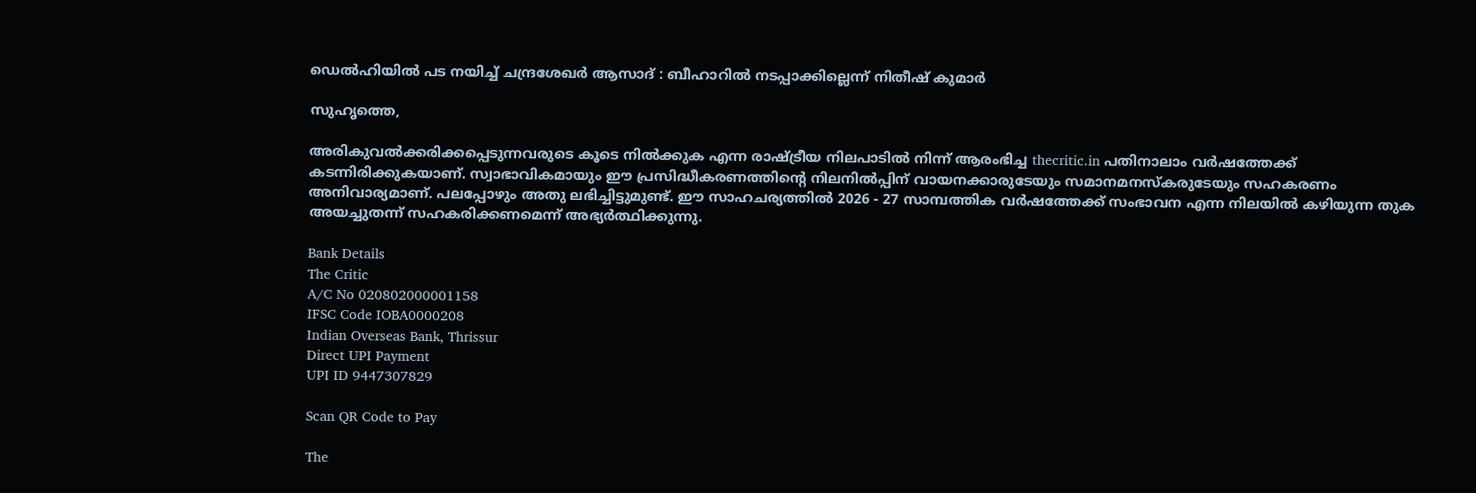ഡെല്‍ഹിയില്‍ പട നയിച്ച് ചന്ദ്രശേഖര്‍ ആസാദ് : ബീഹാറില്‍ നടപ്പാക്കില്ലെന്ന് നിതീഷ് കുമാര്‍

സുഹൃത്തെ,

അരികുവല്‍ക്കരിക്കപ്പെടുന്നവരുടെ കൂടെ നില്‍ക്കുക എന്ന രാഷ്ട്രീയ നിലപാടില്‍ നിന്ന് ആരംഭിച്ച thecritic.in പതിനാലാം വര്‍ഷത്തേക്ക് കടന്നിരിക്കുകയാണ്. സ്വാഭാവികമായും ഈ പ്രസിദ്ധീകരണത്തിന്റെ നിലനില്‍പ്പിന് വായനക്കാരുടേയും സമാനമനസ്‌കരുടേയും സഹകരണം അനിവാര്യമാണ്. പലപ്പോഴും അതു ലഭിച്ചിട്ടുമുണ്ട്. ഈ സാഹചര്യത്തില്‍ 2026 - 27 സാമ്പത്തിക വര്‍ഷത്തേക്ക് സംഭാവന എന്ന നിലയില്‍ കഴിയുന്ന തുക അയച്ചുതന്ന് സഹകരിക്കണമെന്ന് അഭ്യര്‍ത്ഥിക്കുന്നു.

Bank Details
The Critic
A/C No 020802000001158
IFSC Code IOBA0000208
Indian Overseas Bank, Thrissur
Direct UPI Payment
UPI ID 9447307829

Scan QR Code to Pay

The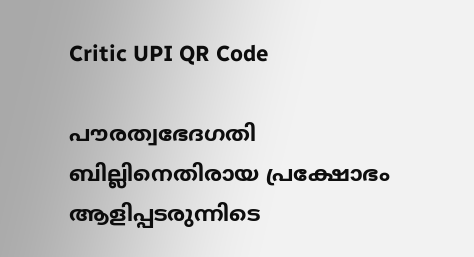Critic UPI QR Code

പൗരത്വഭേദഗതി ബില്ലിനെതിരായ പ്രക്ഷോഭം ആളിപ്പടരുന്നിടെ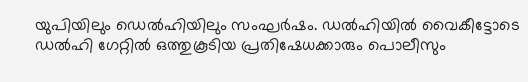യുപിയിലും ഡെല്‍ഹിയിലും സംഘര്‍ഷം. ഡല്‍ഹിയില്‍ വൈകീട്ടോടെ ഡല്‍ഹി ഗേറ്റില്‍ ഒത്തുകൂടിയ പ്രതിഷേധക്കാരും പൊലീസും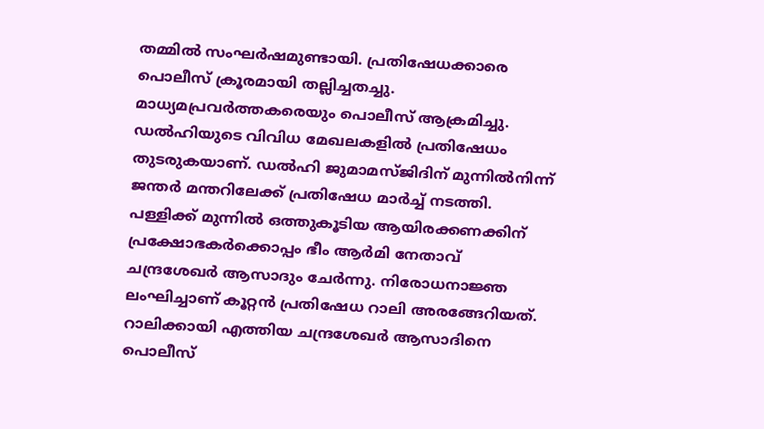തമ്മില്‍ സംഘര്‍ഷമുണ്ടായി. പ്രതിഷേധക്കാരെ പൊലീസ് ക്രൂരമായി തല്ലിച്ചതച്ചു. മാധ്യമപ്രവര്‍ത്തകരെയും പൊലീസ് ആക്രമിച്ചു. ഡല്‍ഹിയുടെ വിവിധ മേഖലകളില്‍ പ്രതിഷേധം തുടരുകയാണ്. ഡല്‍ഹി ജുമാമസ്ജിദിന് മുന്നില്‍നിന്ന് ജന്തര്‍ മന്തറിലേക്ക് പ്രതിഷേധ മാര്‍ച്ച് നടത്തി. പള്ളിക്ക് മുന്നില്‍ ഒത്തുകൂടിയ ആയിരക്കണക്കിന് പ്രക്ഷോഭകര്‍ക്കൊപ്പം ഭീം ആര്‍മി നേതാവ് ചന്ദ്രശേഖര്‍ ആസാദും ചേര്‍ന്നു. നിരോധനാജ്ഞ ലംഘിച്ചാണ് കൂറ്റന്‍ പ്രതിഷേധ റാലി അരങ്ങേറിയത്. റാലിക്കായി എത്തിയ ചന്ദ്രശേഖര്‍ ആസാദിനെ പൊലീസ്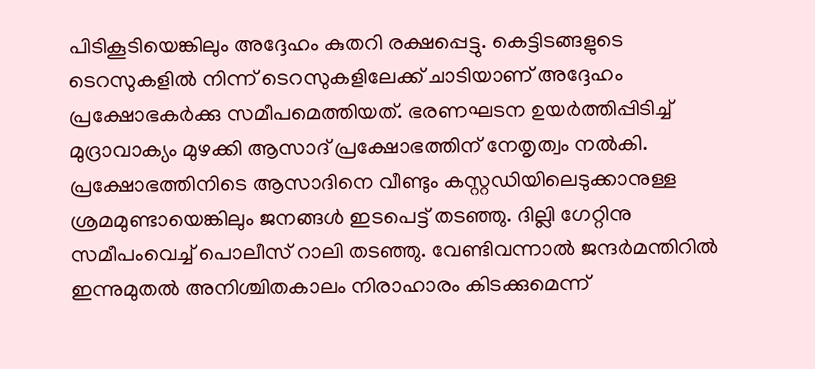പിടികൂടിയെങ്കിലും അദ്ദേഹം കുതറി രക്ഷപ്പെട്ടു. കെട്ടിടങ്ങളുടെ ടെറസുകളില്‍ നിന്ന് ടെറസുകളിലേക്ക് ചാടിയാണ് അദ്ദേഹം പ്രക്ഷോഭകര്‍ക്കു സമീപമെത്തിയത്. ഭരണഘടന ഉയര്‍ത്തിപ്പിടിച്ച് മുദ്രാവാക്യം മുഴക്കി ആസാദ് പ്രക്ഷോഭത്തിന് നേതൃത്വം നല്‍കി. പ്രക്ഷോഭത്തിനിടെ ആസാദിനെ വീണ്ടും കസ്റ്റഡിയിലെടുക്കാനുള്ള ശ്രമമുണ്ടായെങ്കിലും ജനങ്ങള്‍ ഇടപെട്ട് തടഞ്ഞു. ദില്ലി ഗേറ്റിനു സമീപംവെച്ച് പൊലീസ് റാലി തടഞ്ഞു. വേണ്ടിവന്നാല്‍ ജന്ദര്‍മന്തിറില്‍ ഇന്നുമുതല്‍ അനിശ്ചിതകാലം നിരാഹാരം കിടക്കുമെന്ന്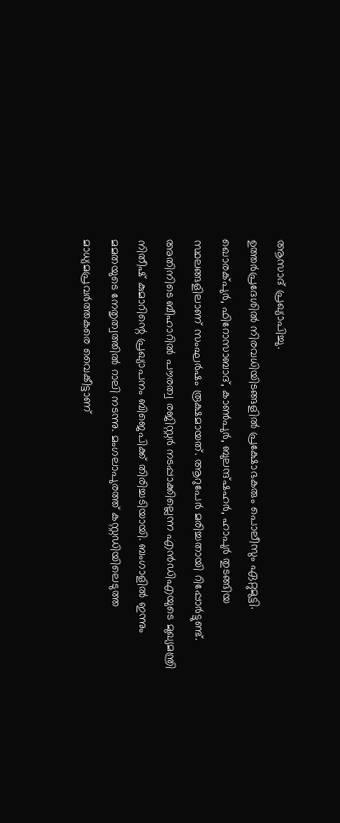ആസാദ് പ്രഖ്യാപിച്ചു.
ഉത്തര്‍പ്രദേശില്‍ നിരവധിയിടങ്ങളില്‍ പ്രക്ഷോഭകരും പൊലീസും ഏറ്റുമുട്ടി. ഖൊരക്പുര്‍, ഫിറോസാബാദ്, കാണ്‍പുര്‍, ബുലന്ദ്ഷഹര്‍, ഹാപുര്‍ തുടങ്ങിയ സ്ഥലങ്ങളിലാണ് സംഘര്‍ഷം രൂക്ഷമായത്. ആറുപേര്‍ മരിച്ചതായി റിപ്പോര്‍ട്ടുണ്ട്. അതിനിടെ ബീഹാറില്‍ പൗരത്വ രജിസ്റ്റര്‍ നടപ്പാക്കില്ലെന്ന എന്‍ഡിഎയുടെ മുഖ്യമന്ത്രി നിതീഷ് കുമാറിന്റെ പ്രഖ്യാപനം ബിജെപിക്ക് തിരിച്ചടിയായി. ബംഗാളില്‍ ഇന്നും മമതയുടെ നേതൃത്വത്തില്‍ റാലി നടന്നു. മംഗലാപുരത്ത് കസ്റ്റഡിയിലെടുത്ത മാധ്യമപ്രവര്‍ത്തകരെ വൈകീട്ടാണ്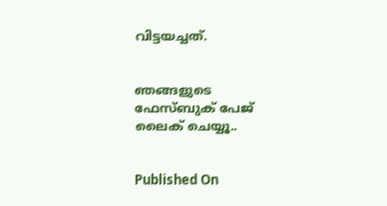വിട്ടയച്ചത്.


ഞങ്ങളുടെ ഫേസ്ബുക് പേജ് ലൈക് ചെയ്യൂ..


Published On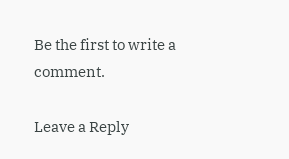Be the first to write a comment.

Leave a Reply